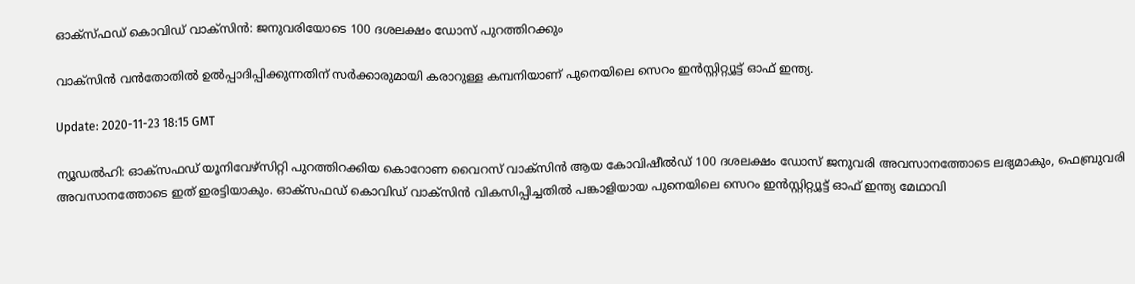ഓക്‌സ്ഫഡ് കൊവിഡ് വാക്‌സിന്‍: ജനുവരിയോടെ 100 ദശലക്ഷം ഡോസ് പുറത്തിറക്കും

വാക്സിന്‍ വന്‍തോതില്‍ ഉല്‍പ്പാദിപ്പിക്കുന്നതിന് സര്‍ക്കാരുമായി കരാറുള്ള കമ്പനിയാണ് പുനെയിലെ സെറം ഇന്‍സ്റ്റിറ്റ്യൂട്ട് ഓഫ് ഇന്ത്യ.

Update: 2020-11-23 18:15 GMT

ന്യൂഡല്‍ഹി: ഓക്‌സഫഡ് യൂനിവേഴ്‌സിറ്റി പുറത്തിറക്കിയ കൊറോണ വൈറസ് വാക്‌സിന്‍ ആയ കോവിഷീല്‍ഡ് 100 ദശലക്ഷം ഡോസ് ജനുവരി അവസാനത്തോടെ ലഭ്യമാകും, ഫെബ്രുവരി അവസാനത്തോടെ ഇത് ഇരട്ടിയാകും. ഓക്‌സഫഡ് കൊവിഡ് വാക്‌സിന്‍ വികസിപ്പിച്ചതില്‍ പങ്കാളിയായ പുനെയിലെ സെറം ഇന്‍സ്റ്റിറ്റ്യൂട്ട് ഓഫ് ഇന്ത്യ മേഥാവി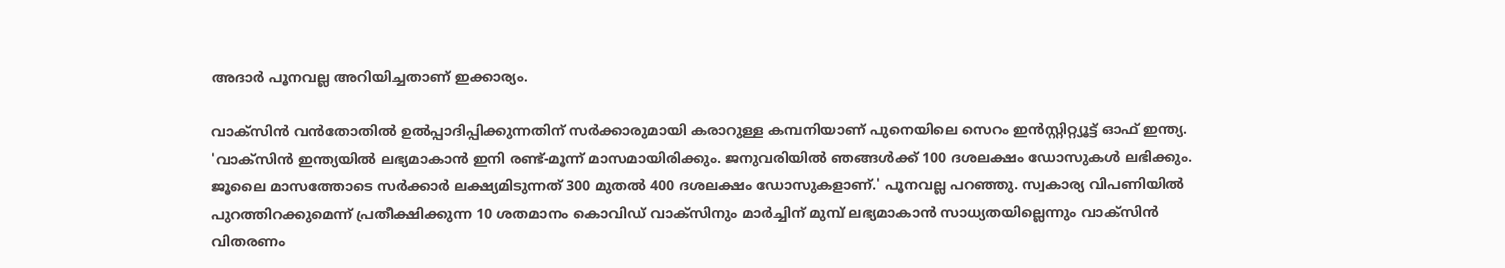അദാര്‍ പൂനവല്ല അറിയിച്ചതാണ് ഇക്കാര്യം.

വാക്സിന്‍ വന്‍തോതില്‍ ഉല്‍പ്പാദിപ്പിക്കുന്നതിന് സര്‍ക്കാരുമായി കരാറുള്ള കമ്പനിയാണ് പുനെയിലെ സെറം ഇന്‍സ്റ്റിറ്റ്യൂട്ട് ഓഫ് ഇന്ത്യ. 'വാക്‌സിന്‍ ഇന്ത്യയില്‍ ലഭ്യമാകാന്‍ ഇനി രണ്ട്-മൂന്ന് മാസമായിരിക്കും. ജനുവരിയില്‍ ഞങ്ങള്‍ക്ക് 100 ദശലക്ഷം ഡോസുകള്‍ ലഭിക്കും. ജൂലൈ മാസത്തോടെ സര്‍ക്കാര്‍ ലക്ഷ്യമിടുന്നത് 300 മുതല്‍ 400 ദശലക്ഷം ഡോസുകളാണ്.' പൂനവല്ല പറഞ്ഞു. സ്വകാര്യ വിപണിയില്‍ പുറത്തിറക്കുമെന്ന് പ്രതീക്ഷിക്കുന്ന 10 ശതമാനം കൊവിഡ് വാക്‌സിനും മാര്‍ച്ചിന് മുമ്പ് ലഭ്യമാകാന്‍ സാധ്യതയില്ലെന്നും വാക്സിന്‍ വിതരണം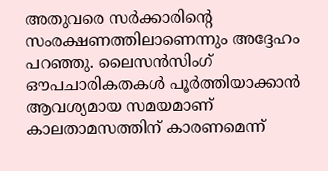അതുവരെ സര്‍ക്കാരിന്റെ സംരക്ഷണത്തിലാണെന്നും അദ്ദേഹം പറഞ്ഞു. ലൈസന്‍സിംഗ് ഔപചാരികതകള്‍ പൂര്‍ത്തിയാക്കാന്‍ ആവശ്യമായ സമയമാണ് കാലതാമസത്തിന് കാരണമെന്ന്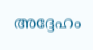അദ്ദേഹം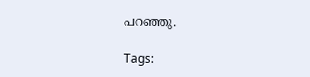പറഞ്ഞു.

Tags: